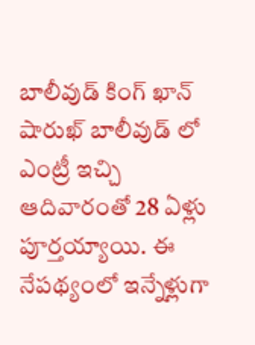బాలీవుడ్ కింగ్ ఖాన్ షారుఖ్ బాలీవుడ్ లో ఎంట్రీ ఇచ్చి ఆదివారంతో 28 ఏళ్లు పూర్తయ్యాయి. ఈ నేపథ్యంలో ఇన్నేళ్లుగా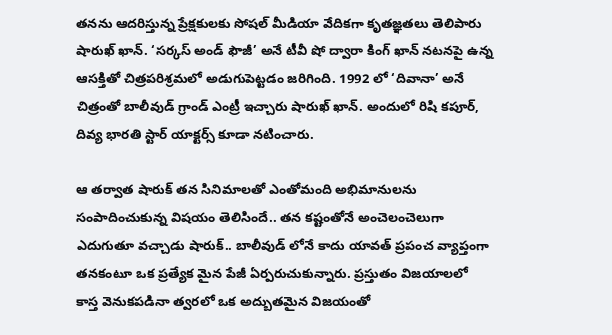తనను ఆదరిస్తున్న ప్రేక్షకులకు సోషల్ మీడియా వేదికగా కృతజ్ఞతలు తెలిపారు షారుఖ్ ఖాన్. ‘సర్కస్ అండ్ ఫౌజీ’ అనే టీవీ షో ద్వారా కింగ్ ఖాన్ నటనపై ఉన్న ఆసక్తితో చిత్రపరిశ్రమలో అడుగుపెట్టడం జరిగింది. 1992 లో ‘దివానా’ అనే చిత్రంతో బాలీవుడ్ గ్రాండ్ ఎంట్రీ ఇచ్చారు షారుఖ్ ఖాన్. అందులో రిషి కపూర్, దివ్య భారతి స్టార్ యాక్టర్స్ కూడా నటించారు.

ఆ తర్వాత షారుక్ తన సినిమాలతో ఎంతోమంది అభిమానులను సంపాదించుకున్న విషయం తెలిసిందే.. తన కష్టంతోనే అంచెలంచెలుగా ఎదుగుతూ వచ్చాడు షారుక్.. బాలీవుడ్ లోనే కాదు యావత్ ప్రపంచ వ్యాప్తంగా తనకంటూ ఒక ప్రత్యేక మైన పేజీ ఏర్పరుచుకున్నారు. ప్రస్తుతం విజయాలలో కాస్త వెనుకపడినా త్వరలో ఒక అద్బుతమైన విజయంతో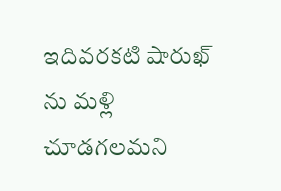ఇదివరకటి షారుఖ్ ను మళ్లి చూడగలమని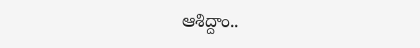ఆశిద్దాం..